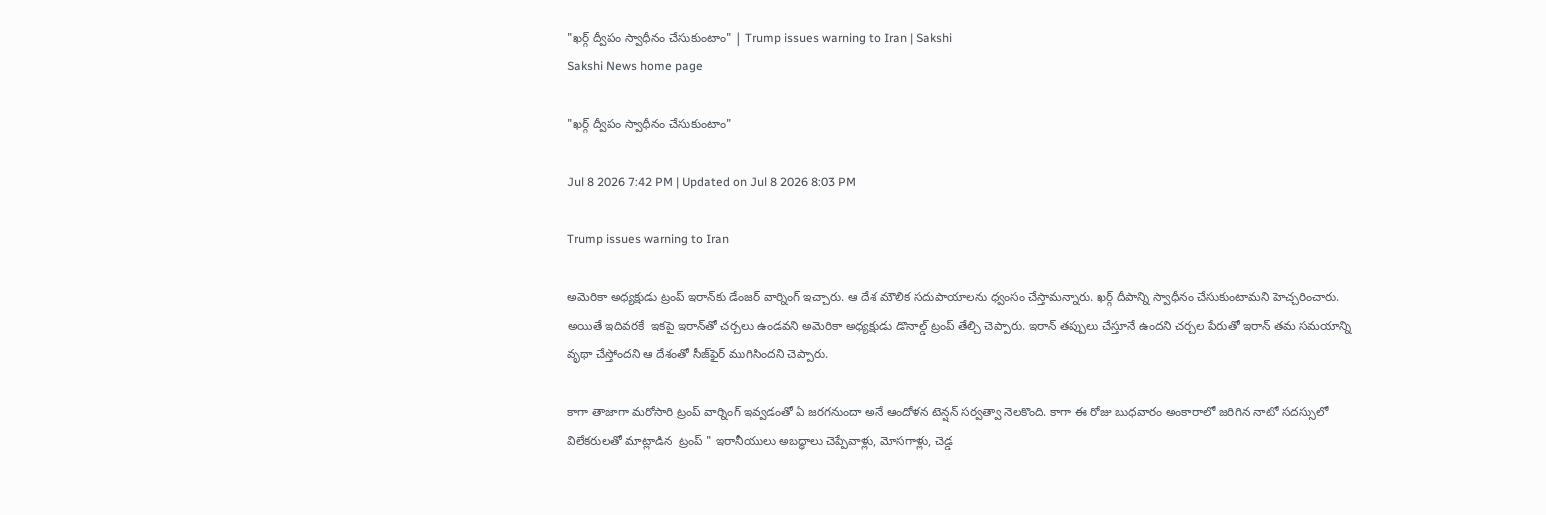"ఖర్గ్‌ ద్వీపం స్వాధీనం చేసుకుంటాం" | Trump issues warning to Iran | Sakshi
Sakshi News home page

"ఖర్గ్‌ ద్వీపం స్వాధీనం చేసుకుంటాం"

Jul 8 2026 7:42 PM | Updated on Jul 8 2026 8:03 PM

Trump issues warning to Iran

అమెరికా అధ్యక్షుడు ట్రంప్ ఇరాన్‌కు డేంజర్‌ వార్నింగ్‌ ఇచ్చారు. ఆ దేశ మౌలిక సదుపాయాలను ధ్వంసం చేస్తామన్నారు. ఖర్గ్‌ దీపాన్ని స్వాధీనం చేసుకుంటామని హెచ్చరించారు. అయితే ఇదివరకే  ఇకపై ఇరాన్‌తో చర్చలు ఉండవని అమెరికా అధ్యక్షుడు డొనాల్డ్‌ ట్రంప్‌ తేల్చి చెప్పారు. ఇరాన్‌ తప్పులు చేస్తూనే ఉందని చర‍్చల పేరుతో ఇరాన్‌ తమ సమయాన్ని వృథా చేస్తోందని ఆ దేశంతో సీజ్‌ఫైర్‌ ముగిసిందని చెప్పారు.

కాగా తాజాగా మరోసారి ట్రంప్ వార్నింగ్ ఇవ్వడంతో ఏ జరగనుందా అనే ఆందోళన టెన్షన్ సర్వత్వా నెలకొంది. కాగా ఈ రోజు బుధవారం అంకారాలో జరిగిన నాటో సదస్సులో విలేకరులతో మాట్లాడిన  ట్రంప్ " ఇరానీయులు అబద్ధాలు చెప్పేవాళ్లు, మోసగాళ్లు, చెడ్డ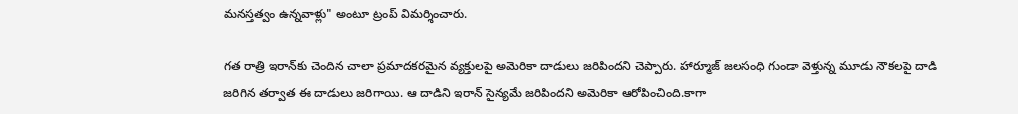మనస్తత్వం ఉన్నవాళ్లు" అంటూ ట్రంప్ విమర్శించారు.

గత రాత్రి ఇరాన్‌కు చెందిన చాలా ప్రమాదకరమైన వ్యక్తులపై అమెరికా దాడులు జరిపిందని చెప్పారు. హార్మూజ్ జలసంధి గుండా వెళ్తున్న మూడు నౌకలపై దాడి జరిగిన తర్వాత ఈ దాడులు జరిగాయి. ఆ దాడిని ఇరాన్ సైన్యమే జరిపిందని అమెరికా ఆరోపించింది.కాగా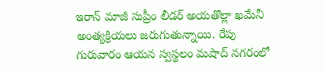ఇరాన్‌ మాజీ సుప్రీం లీడర్‌ అయతొల్లా ఖమేనీ అంత్యక్రియలు జరుగుతున్నాయి. రేపు గురువారం ఆయన స్వస్థలం మషాద్‌ నగరంలో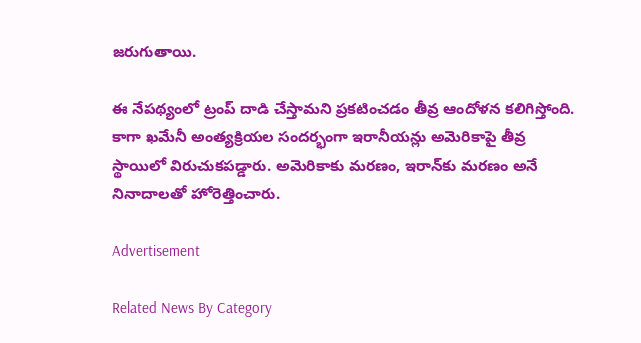జరుగుతాయి.

ఈ నేపథ్యంలో ట్రంప్‌ దాడి చేస్తామని ప్రకటించడం తీవ్ర ఆందోళన కలిగిస్తోంది. కాగా ఖమేనీ అంత్యక్రియల సందర్భంగా ఇరానీయన్లు అమెరికాపై తీవ్ర స్థాయిలో విరుచుకపడ్డారు. అమెరికాకు మరణం, ఇరాన్‌కు మరణం అనే నినాదాలతో హోరెత్తించారు.

Advertisement

Related News By Category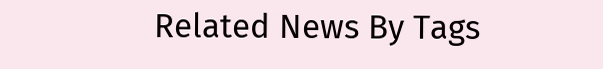Related News By Tags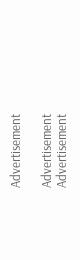Advertisement

Advertisement
Advertisement